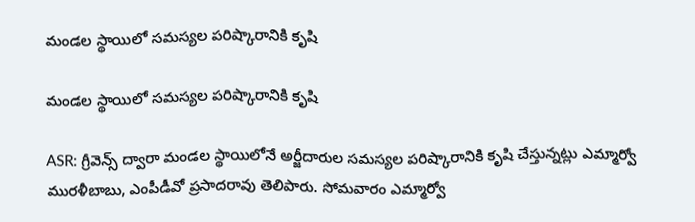మండల స్థాయిలో సమస్యల పరిష్కారానికి కృషి

మండల స్థాయిలో సమస్యల పరిష్కారానికి కృషి

ASR: గ్రీవెన్స్ ద్వారా మండల స్థాయిలోనే అర్జీదారుల సమస్యల పరిష్కారానికి కృషి చేస్తున్నట్లు ఎమ్మార్వో మురళీబాబు, ఎంపీడీవో ప్రసాదరావు తెలిపారు. సోమవారం ఎమ్మార్వో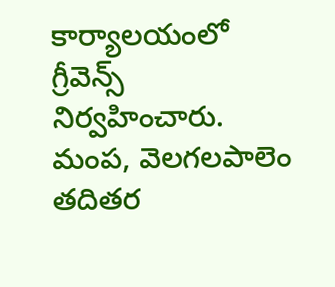కార్యాలయంలో గ్రీవెన్స్ నిర్వహించారు. మంప, వెలగలపాలెం తదితర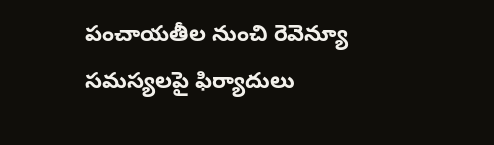పంచాయతీల నుంచి రెవెన్యూ సమస్యలపై ఫిర్యాదులు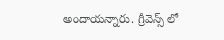అందాయన్నారు. గ్రీవెన్స్ లో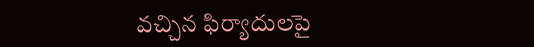వచ్చిన ఫిర్యాదులపై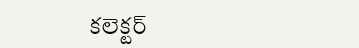కలెక్టర్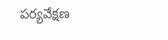పర్యవేక్షణ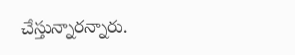చేస్తున్నారన్నారు.